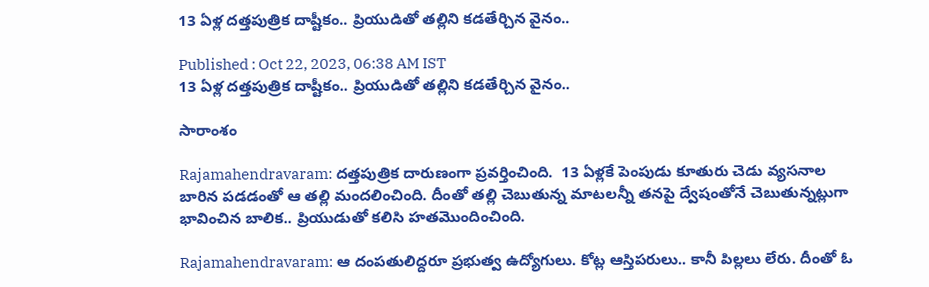13 ఏళ్ల దత్తపుత్రిక దాష్టీకం.. ప్రియుడితో తల్లిని కడతేర్చిన వైనం..

Published : Oct 22, 2023, 06:38 AM IST
13 ఏళ్ల దత్తపుత్రిక దాష్టీకం.. ప్రియుడితో తల్లిని కడతేర్చిన వైనం..

సారాంశం

Rajamahendravaram: దత్తపుత్రిక దారుణంగా ప్రవర్తించింది.  13 ఏళ్లకే పెంపుడు కూతురు చెడు వ్యసనాల బారిన పడడంతో ఆ తల్లి మందలించింది. దీంతో తల్లి చెబుతున్న మాటలన్నీ తనపై ద్వేషంతోనే చెబుతున్నట్లుగా భావించిన బాలిక.. ప్రియుడుతో కలిసి హతమొందించింది.

Rajamahendravaram: ఆ దంపతులిద్దరూ ప్రభుత్వ ఉద్యోగులు. కోట్ల ఆస్తిపరులు.. కానీ పిల్లలు లేరు. దీంతో ఓ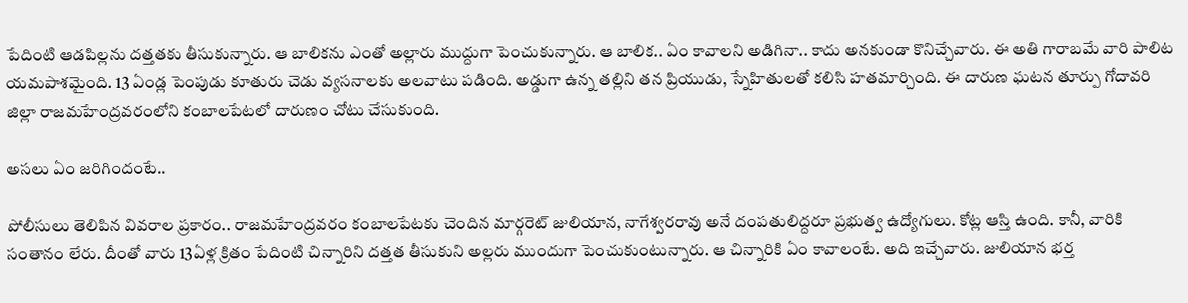పేదింటి ఆడపిల్లను దత్తతకు తీసుకున్నారు. ఆ బాలికను ఎంతో అల్లారు ముద్దుగా పెంచుకున్నారు. ఆ బాలిక.. ఏం కావాలని అడిగినా.. కాదు అనకుండా కొనిచ్చేవారు. ఈ అతి గారాబమే వారి పాలిట యమపాశమైంది. 13 ఏండ్ల పెంపుడు కూతురు చెడు వ్యసనాలకు అలవాటు పడింది. అడ్డుగా ఉన్న తల్లిని తన ప్రియుడు, స్నేహితులతో కలిసి హతమార్చింది. ఈ దారుణ ఘటన తూర్పు గోదావరి జిల్లా రాజమహేంద్రవరంలోని కంబాలపేటలో దారుణం చోటు చేసుకుంది.

అసలు ఏం జరిగిందంటే..

పోలీసులు తెలిపిన వివరాల ప్రకారం.. రాజమహేంద్రవరం కంబాలపేటకు చెందిన మార్గరెట్ జులియాన, నాగేశ్వరరావు అనే దంపతులిద్దరూ ప్రభుత్వ ఉద్యోగులు. కోట్ల ఆస్తి ఉంది. కానీ, వారికి సంతానం లేరు. దీంతో వారు 13ఏళ్ల క్రితం పేదింటి చిన్నారిని దత్తత తీసుకుని అల్లరు ముందుగా పెంచుకుంటున్నారు. ఆ చిన్నారికి ఏం కావాలంటే. అది ఇచ్చేవారు. జులియాన భర్త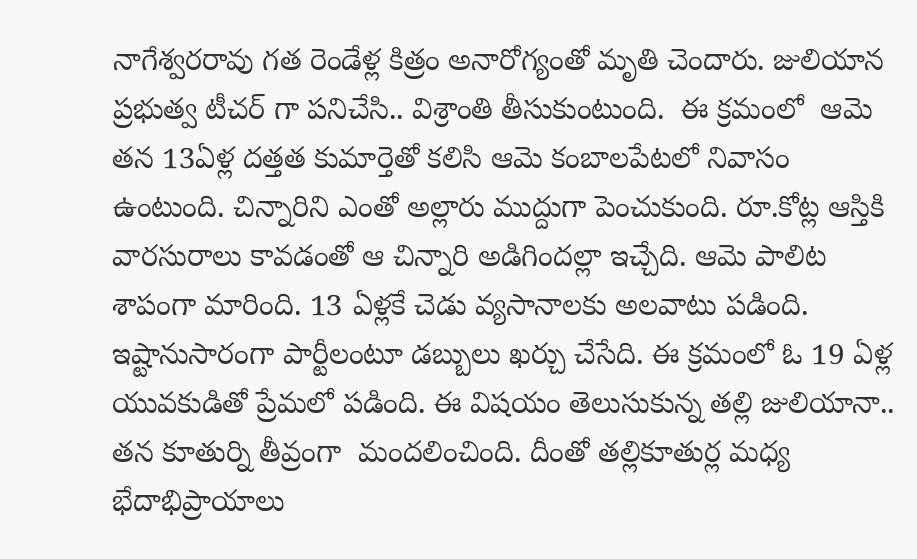నాగేశ్వరరావు గత రెండేళ్ల కిత్రం అనారోగ్యంతో మృతి చెందారు. జులియాన ప్రభుత్వ టీచర్ గా పనిచేసి.. విశ్రాంతి తీసుకుంటుంది.  ఈ క్రమంలో  ఆమె తన 13ఏళ్ల దత్తత కుమార్తెతో కలిసి ఆమె కంబాలపేటలో నివాసం ఉంటుంది. చిన్నారిని ఎంతో అల్లారు ముద్దుగా పెంచుకుంది. రూ.కోట్ల ఆస్తికి వారసురాలు కావడంతో ఆ చిన్నారి అడిగిందల్లా ఇచ్చేది. ఆమె పాలిట శాపంగా మారింది. 13 ఏళ్లకే చెడు వ్యసానాలకు అలవాటు పడింది. ఇష్టానుసారంగా పార్టీలంటూ డబ్బులు ఖర్చు చేసేది. ఈ క్రమంలో ఓ 19 ఏళ్ల యువకుడితో ప్రేమలో పడింది. ఈ విషయం తెలుసుకున్న తల్లి జులియానా.. తన కూతుర్ని తీవ్రంగా  మందలించింది. దీంతో తల్లికూతుర్ల మధ్య భేదాభిప్రాయాలు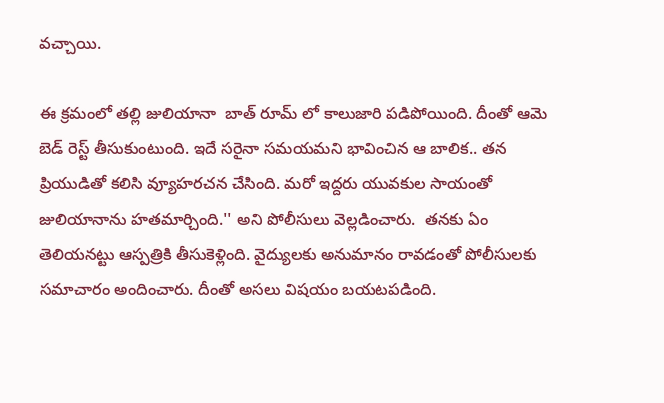వచ్చాయి.

ఈ క్రమంలో తల్లి జులియానా  బాత్ రూమ్ లో కాలుజారి పడిపోయింది. దీంతో ఆమె బెడ్ రెస్ట్ తీసుకుంటుంది. ఇదే సరైనా సమయమని భావించిన ఆ బాలిక.. తన ప్రియుడితో కలిసి వ్యూహరచన చేసింది. మరో ఇద్దరు యువకుల సాయంతో జులియానాను హతమార్చింది.'' అని పోలీసులు వెల్లడించారు.  తనకు ఏం తెలియనట్టు ఆస్పత్రికి తీసుకెళ్లింది. వైద్యులకు అనుమానం రావడంతో పోలీసులకు సమాచారం అందించారు. దీంతో అసలు విషయం బయటపడింది.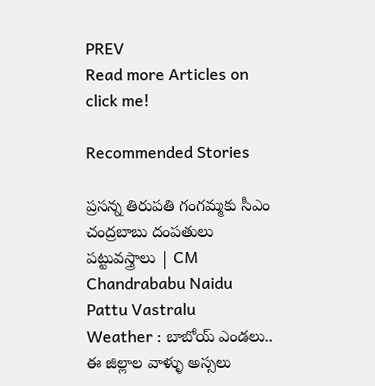PREV
Read more Articles on
click me!

Recommended Stories

ప్రసన్న తిరుపతి గంగమ్మకు సీఎం చంద్రబాబు దంపతులు పట్టువస్త్రాలు | CM Chandrababu Naidu Pattu Vastralu
Weather : బాబోయ్ ఎండలు.. ఈ జిల్లాల వాళ్ళు అస్సలు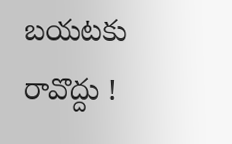బయటకు రావొద్దు !